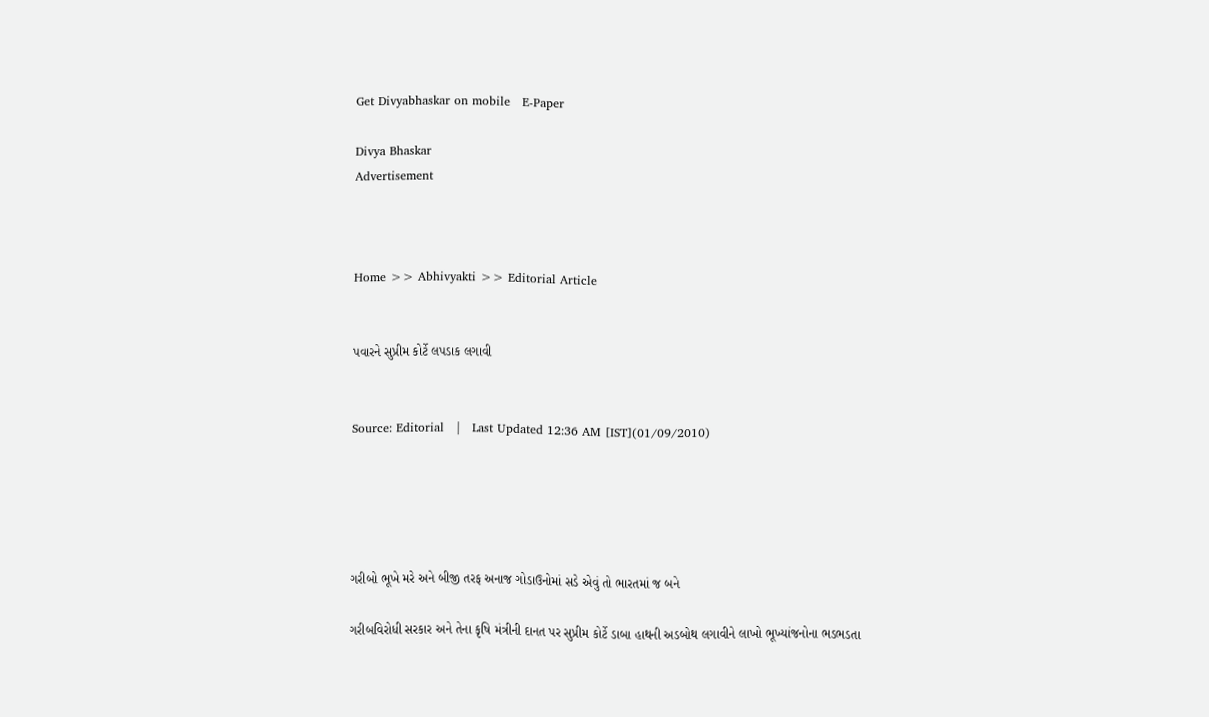Get Divyabhaskar on mobile   E-Paper

Divya Bhaskar
Advertisement



Home >> Abhivyakti >> Editorial Article


પવારને સુપ્રીમ કોર્ટે લપડાક લગાવી


Source: Editorial   |   Last Updated 12:36 AM [IST](01/09/2010)





ગરીબો ભૂખે મરે અને બીજી તરફ અનાજ ગોડાઉનોમાં સડે એવું તો ભારતમાં જ બને

ગરીબવિરોધી સરકાર અને તેના કૃષિ મંત્રીની દાનત પર સુપ્રીમ કોર્ટે ડાબા હાથની અડબોથ લગાવીને લાખો ભૂખ્યાંજનોના ભડભડતા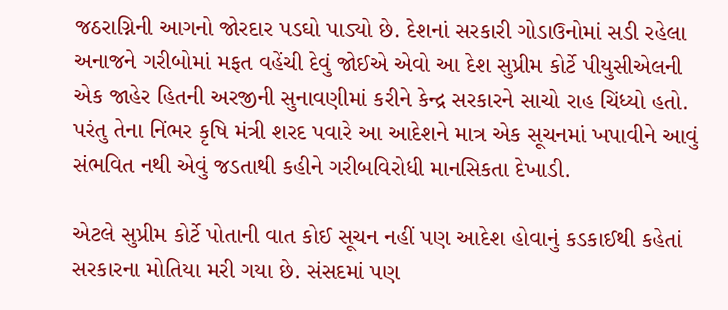જઠરાગ્નિની આગનો જોરદાર પડઘો પાડ્યો છે. દેશનાં સરકારી ગોડાઉનોમાં સડી રહેલા અનાજને ગરીબોમાં મફત વહેંચી દેવું જોઈએ એવો આ દેશ સુપ્રીમ કોર્ટે પીયુસીએલની એક જાહેર હિતની અરજીની સુનાવણીમાં કરીને કેન્દ્ર સરકારને સાચો રાહ ચિંધ્યો હતો. પરંતુ તેના નિંભર કૃષિ મંત્રી શરદ પવારે આ આદેશને માત્ર એક સૂચનમાં ખપાવીને આવું સંભવિત નથી એવું જડતાથી કહીને ગરીબવિરોધી માનસિકતા દેખાડી.

એટલે સુપ્રીમ કોર્ટે પોતાની વાત કોઈ સૂચન નહીં પણ આદેશ હોવાનું કડકાઈથી કહેતાં સરકારના મોતિયા મરી ગયા છે. સંસદમાં પણ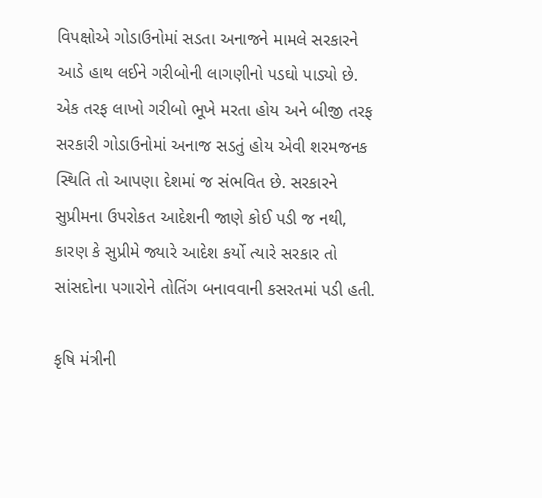વિપક્ષોએ ગોડાઉનોમાં સડતા અનાજને મામલે સરકારને આડે હાથ લઈને ગરીબોની લાગણીનો પડઘો પાડ્યો છે. એક તરફ લાખો ગરીબો ભૂખે મરતા હોય અને બીજી તરફ સરકારી ગોડાઉનોમાં અનાજ સડતું હોય એવી શરમજનક સ્થિતિ તો આપણા દેશમાં જ સંભવિત છે. સરકારને સુપ્રીમના ઉપરોકત આદેશની જાણે કોઈ પડી જ નથી, કારણ કે સુપ્રીમે જ્યારે આદેશ કર્યો ત્યારે સરકાર તો સાંસદોના પગારોને તોતિંગ બનાવવાની કસરતમાં પડી હતી.

કૃષિ મંત્રીની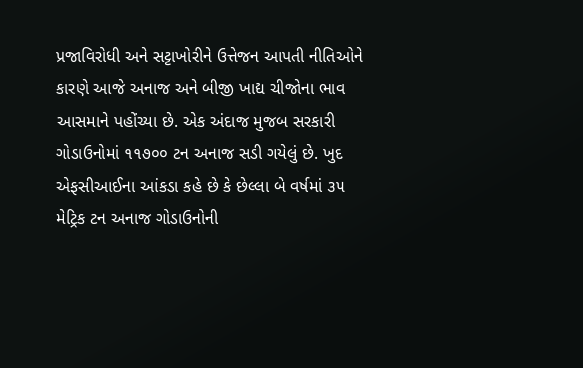પ્રજાવિરોધી અને સટ્ટાખોરીને ઉત્તેજન આપતી નીતિઓને કારણે આજે અનાજ અને બીજી ખાદ્ય ચીજોના ભાવ આસમાને પહોંચ્યા છે. એક અંદાજ મુજબ સરકારી ગોડાઉનોમાં ૧૧૭૦૦ ટન અનાજ સડી ગયેલું છે. ખુદ એફસીઆઈના આંકડા કહે છે કે છેલ્લા બે વર્ષમાં ૩૫ મેટ્રિક ટન અનાજ ગોડાઉનોની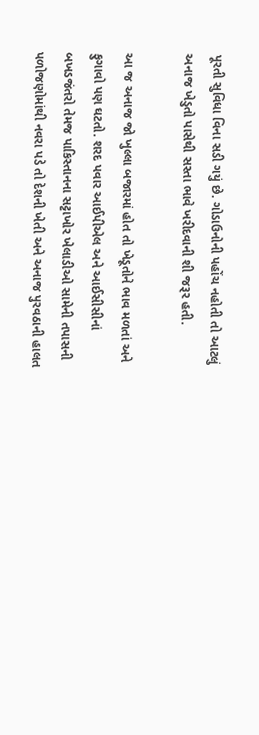પૂરતી સુવિધા વિના સડી ગયું છે. ગોડાઉનોની પહોંચ નહોતી તો આટલું અનાજ ખેડુતો પાસેથી સસ્તા ભાવે ખરીદવાની શી જરૂર હતી.

આ જ અનાજ જો ખુલ્લા બજારમાં હોત તો ખેડૂતોને ભાવ મળતાં અને ફુગાવો પણ ઘટતો. શરદ પવાર આઈપીએલ અને આઈસીસીનાં બખડજંતરો તેમજ પાકિસ્તાનના સટ્ટાખોર ખેલાડીઓ સામેની તપાસની પળોજણોમાંથી નવરા પડે તો દેશની ખેતી અને અનાજ પુરવઠાની હાલત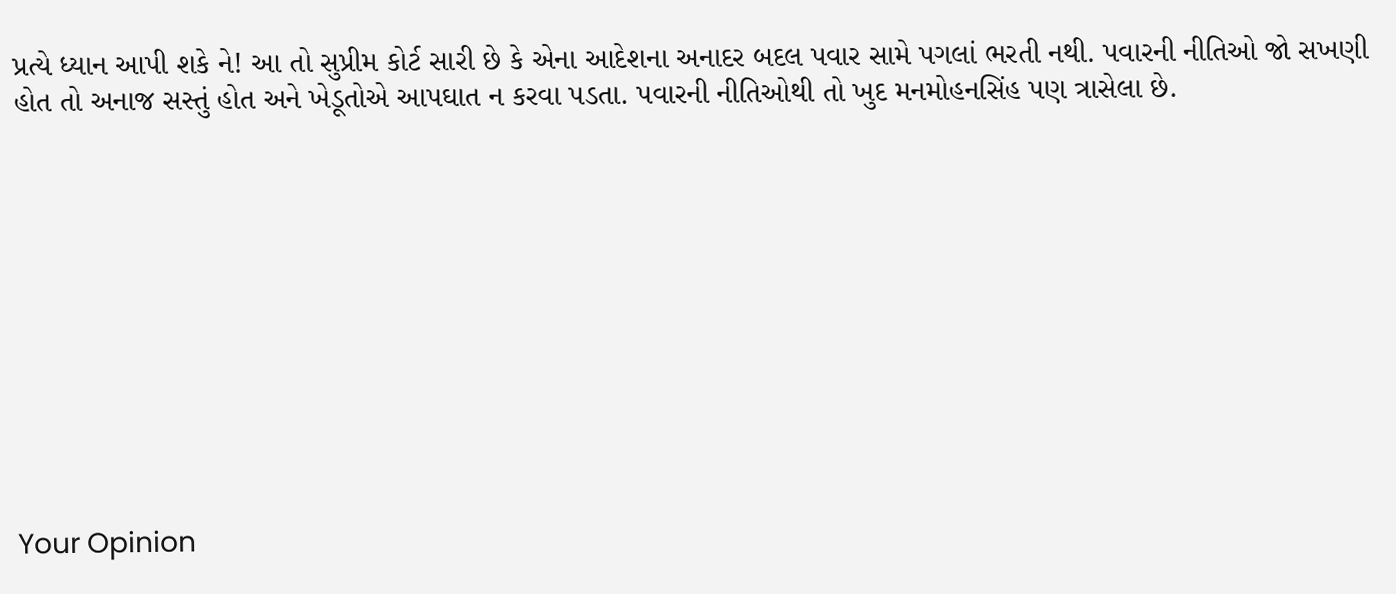પ્રત્યે ધ્યાન આપી શકે ને! આ તો સુપ્રીમ કોર્ટ સારી છે કે એના આદેશના અનાદર બદલ પવાર સામે પગલાં ભરતી નથી. પવારની નીતિઓ જો સખણી હોત તો અનાજ સસ્તું હોત અને ખેડૂતોએ આપઘાત ન કરવા પડતા. પવારની નીતિઓથી તો ખુદ મનમોહનસિંહ પણ ત્રાસેલા છે.











Your Opinion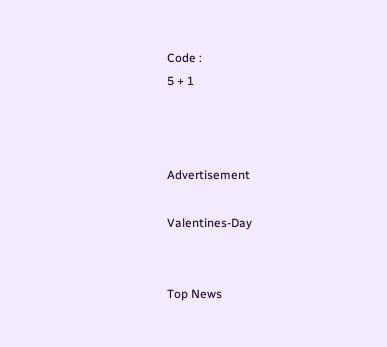Code :
5 + 1



Advertisement

Valentines-Day


Top News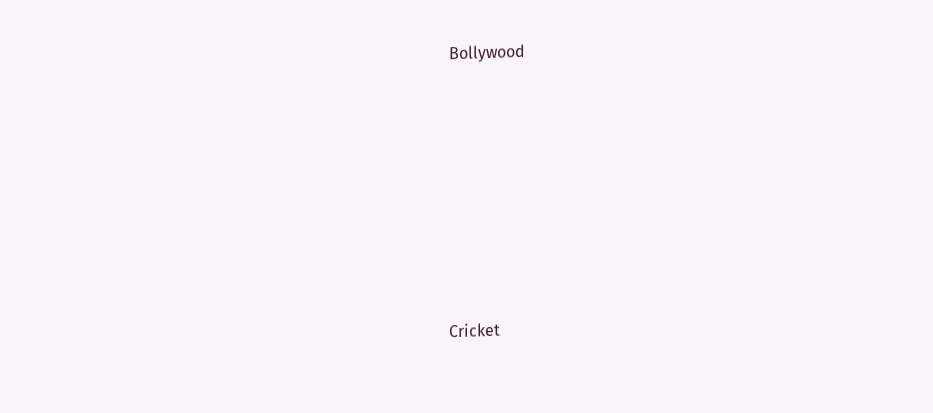Bollywood











Cricket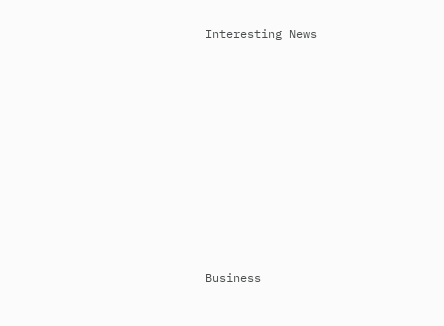Interesting News











Business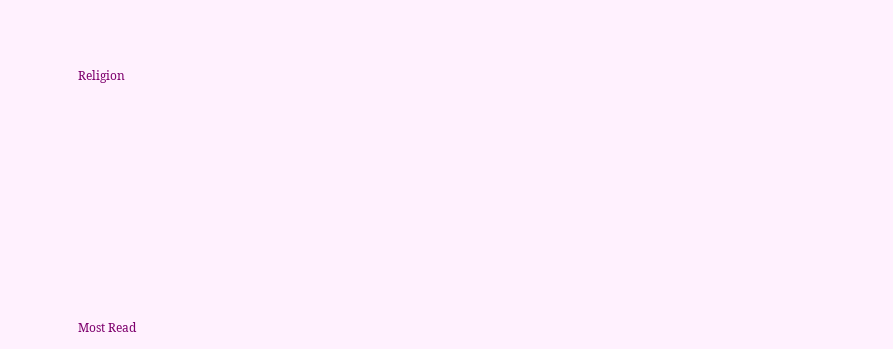Religion











Most Read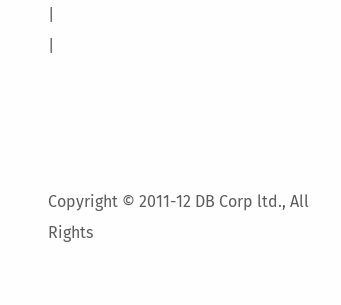|
|




Copyright © 2011-12 DB Corp ltd., All Rights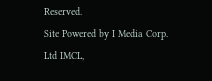Reserved.
Site Powered by I Media Corp. Ltd IMCL,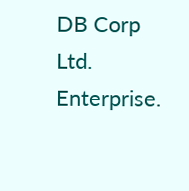DB Corp Ltd. Enterprise.